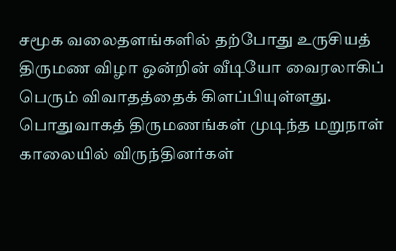சமூக வலைதளங்களில் தற்போது உருசியத் திருமண விழா ஒன்றின் வீடியோ வைரலாகிப் பெரும் விவாதத்தைக் கிளப்பியுள்ளது. பொதுவாகத் திருமணங்கள் முடிந்த மறுநாள் காலையில் விருந்தினர்கள்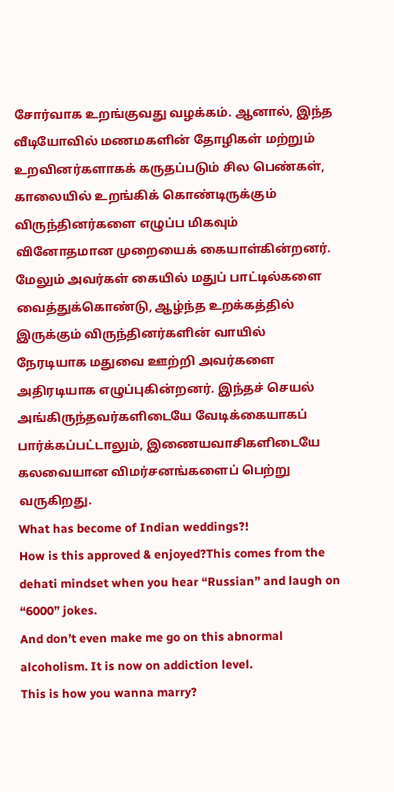சோர்வாக உறங்குவது வழக்கம். ஆனால், இந்த வீடியோவில் மணமகளின் தோழிகள் மற்றும் உறவினர்களாகக் கருதப்படும் சில பெண்கள், காலையில் உறங்கிக் கொண்டிருக்கும் விருந்தினர்களை எழுப்ப மிகவும் வினோதமான முறையைக் கையாள்கின்றனர்.
மேலும் அவர்கள் கையில் மதுப் பாட்டில்களை வைத்துக்கொண்டு, ஆழ்ந்த உறக்கத்தில் இருக்கும் விருந்தினர்களின் வாயில் நேரடியாக மதுவை ஊற்றி அவர்களை அதிரடியாக எழுப்புகின்றனர். இந்தச் செயல் அங்கிருந்தவர்களிடையே வேடிக்கையாகப் பார்க்கப்பட்டாலும், இணையவாசிகளிடையே கலவையான விமர்சனங்களைப் பெற்று வருகிறது.
What has become of Indian weddings?!
How is this approved & enjoyed?This comes from the dehati mindset when you hear “Russian” and laugh on “6000” jokes.
And don’t even make me go on this abnormal alcoholism. It is now on addiction level.
This is how you wanna marry?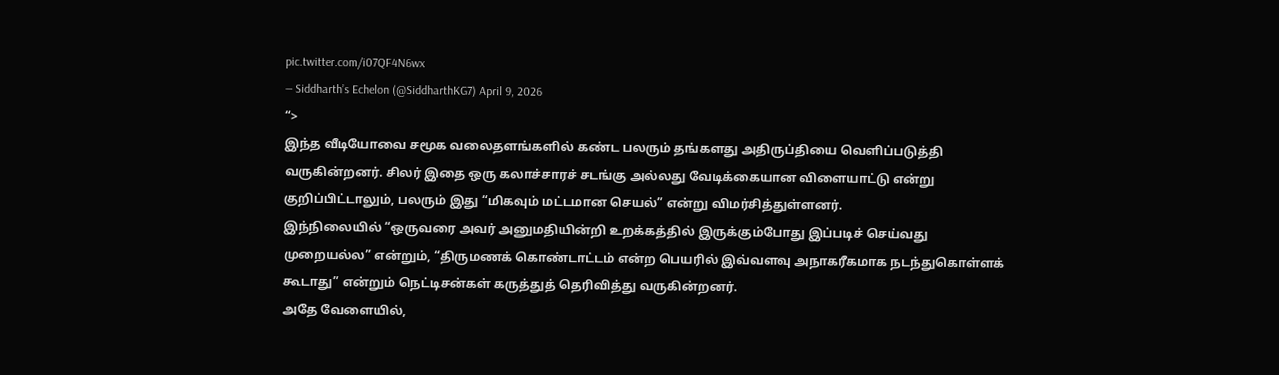pic.twitter.com/i07QF4N6wx
— Siddharth’s Echelon (@SiddharthKG7) April 9, 2026
“>
இந்த வீடியோவை சமூக வலைதளங்களில் கண்ட பலரும் தங்களது அதிருப்தியை வெளிப்படுத்தி வருகின்றனர். சிலர் இதை ஒரு கலாச்சாரச் சடங்கு அல்லது வேடிக்கையான விளையாட்டு என்று குறிப்பிட்டாலும், பலரும் இது “மிகவும் மட்டமான செயல்” என்று விமர்சித்துள்ளனர்.
இந்நிலையில் “ஒருவரை அவர் அனுமதியின்றி உறக்கத்தில் இருக்கும்போது இப்படிச் செய்வது முறையல்ல” என்றும், “திருமணக் கொண்டாட்டம் என்ற பெயரில் இவ்வளவு அநாகரீகமாக நடந்துகொள்ளக் கூடாது” என்றும் நெட்டிசன்கள் கருத்துத் தெரிவித்து வருகின்றனர்.
அதே வேளையில்,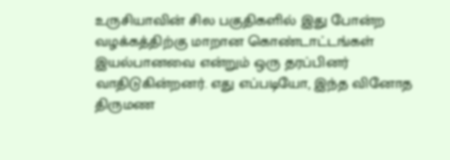உருசியாவின் சில பகுதிகளில் இது போன்ற வழக்கத்திற்கு மாறான கொண்டாட்டங்கள் இயல்பானவை என்றும் ஒரு தரப்பினர் வாதிடுகின்றனர். எது எப்படியோ, இந்த வினோத திருமண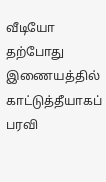வீடியோ தற்போது இணையத்தில் காட்டுத்தீயாகப் பரவி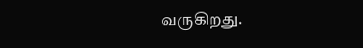வருகிறது.